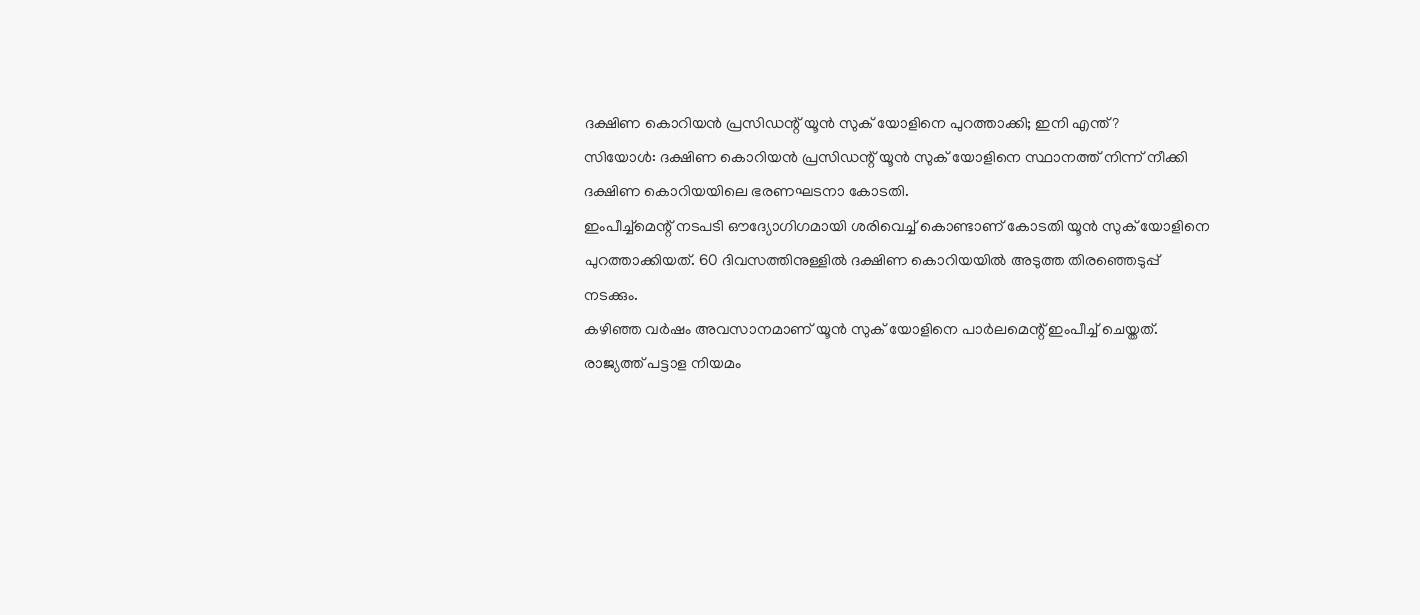ദക്ഷിണ കൊറിയൻ പ്രസിഡന്റ് യൂൻ സുക് യോളിനെ പുറത്താക്കി; ഇനി എന്ത്?
സിയോൾ: ദക്ഷിണ കൊറിയൻ പ്രസിഡന്റ് യൂൻ സുക് യോളിനെ സ്ഥാനത്ത് നിന്ന് നീക്കി ദക്ഷിണ കൊറിയയിലെ ഭരണഘടനാ കോടതി.
ഇംപീച്ച്മെന്റ് നടപടി ഔദ്യോഗിഗമായി ശരിവെച്ച് കൊണ്ടാണ് കോടതി യൂൻ സുക് യോളിനെ പുറത്താക്കിയത്. 60 ദിവസത്തിനുള്ളിൽ ദക്ഷിണ കൊറിയയിൽ അടുത്ത തിരഞ്ഞെടുപ്പ് നടക്കും.
കഴിഞ്ഞ വർഷം അവസാനമാണ് യൂൻ സുക് യോളിനെ പാർലമെന്റ് ഇംപീച്ച് ചെയ്തത്. രാജ്യത്ത് പട്ടാള നിയമം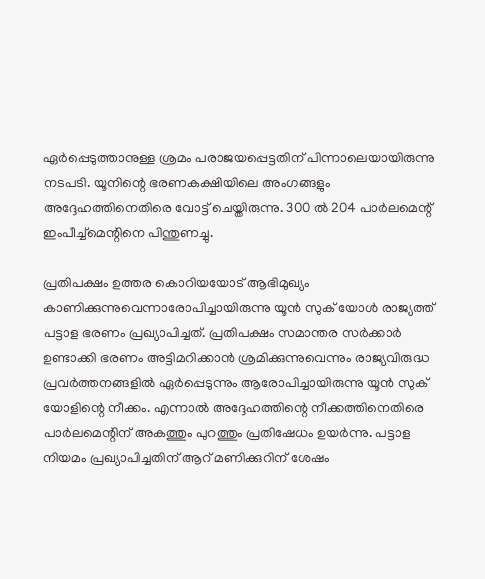ഏർപ്പെടുത്താനുള്ള ശ്രമം പരാജയപ്പെട്ടതിന് പിന്നാലെയായിരുന്നു നടപടി. യൂനിന്റെ ഭരണകക്ഷിയിലെ അംഗങ്ങളും അദ്ദേഹത്തിനെതിരെ വോട്ട് ചെയ്തിരുന്നു. 300 ൽ 204 പാർലമെന്റ് ഇംപീച്ച്മെന്റിനെ പിന്തുണച്ചു.

പ്രതിപക്ഷം ഉത്തര കൊറിയയോട് ആഭിമുഖ്യം കാണിക്കുന്നുവെന്നാരോപിച്ചായിരുന്നു യൂൻ സുക് യോൾ രാജ്യത്ത് പട്ടാള ഭരണം പ്രഖ്യാപിച്ചത്. പ്രതിപക്ഷം സമാന്തര സർക്കാർ ഉണ്ടാക്കി ഭരണം അട്ടിമറിക്കാൻ ശ്രമിക്കുന്നുവെന്നും രാജ്യവിരുദ്ധ പ്രവർത്തനങ്ങളിൽ ഏർപ്പെടുന്നും ആരോപിച്ചായിരുന്നു യൂൻ സുക് യോളിന്റെ നീക്കം. എന്നാൽ അദ്ദേഹത്തിന്റെ നീക്കത്തിനെതിരെ പാർലമെന്റിന് അകത്തും പുറത്തും പ്രതിഷേധം ഉയർന്നു. പട്ടാള നിയമം പ്രഖ്യാപിച്ചതിന് ആറ് മണിക്കുറിന് ശേഷം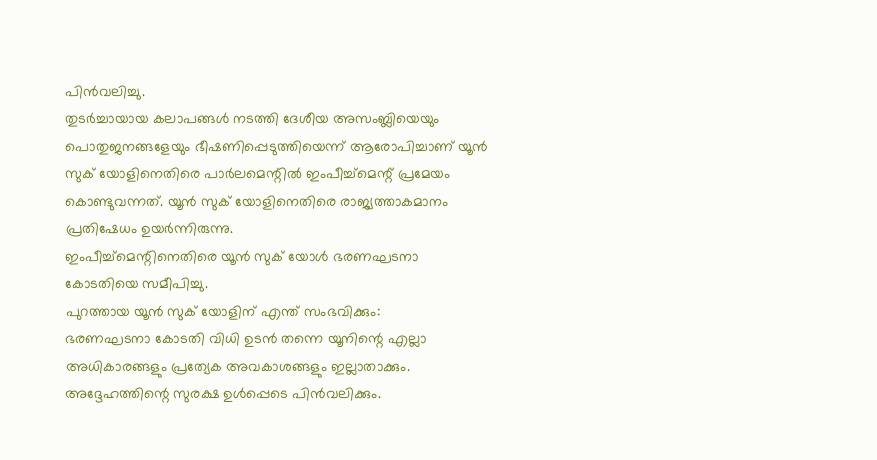പിൻവലിച്ചു.
തുടർച്ചായായ കലാപങ്ങൾ നടത്തി ദേശീയ അസംബ്ലിയെയും പൊതുജനങ്ങളേയും ഭീഷണിപ്പെടുത്തിയെന്ന് ആരോപിച്ചാണ് യൂൻ സുക് യോളിനെതിരെ പാർലമെന്റിൽ ഇംപീച്ച്മെന്റ് പ്രമേയം കൊണ്ടുവന്നത്. യൂൻ സുക് യോളിനെതിരെ രാജ്യത്താകമാനം പ്രതിഷേധം ഉയർന്നിരുന്നു.
ഇംപീച്ച്മെന്റിനെതിരെ യൂൻ സുക് യോൾ ഭരണഘടനാ കോടതിയെ സമീപിച്ചു.
പുറത്തായ യൂൻ സുക് യോളിന് എന്ത് സംഭവിക്കും:
ഭരണഘടനാ കോടതി വിധി ഉടൻ തന്നെ യൂനിന്റെ എല്ലാ അധികാരങ്ങളും പ്രത്യേക അവകാശങ്ങളും ഇല്ലാതാക്കും. അദ്ദേഹത്തിന്റെ സുരക്ഷ ഉൾപ്പെടെ പിൻവലിക്കും.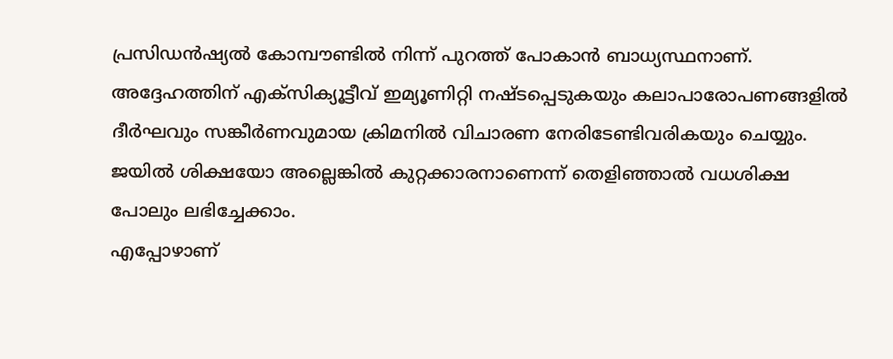പ്രസിഡൻഷ്യൽ കോമ്പൗണ്ടിൽ നിന്ന് പുറത്ത് പോകാൻ ബാധ്യസ്ഥനാണ്. അദ്ദേഹത്തിന് എക്സിക്യൂട്ടീവ് ഇമ്യൂണിറ്റി നഷ്ടപ്പെടുകയും കലാപാരോപണങ്ങളിൽ ദീർഘവും സങ്കീർണവുമായ ക്രിമനിൽ വിചാരണ നേരിടേണ്ടിവരികയും ചെയ്യും. ജയിൽ ശിക്ഷയോ അല്ലെങ്കിൽ കുറ്റക്കാരനാണെന്ന് തെളിഞ്ഞാൽ വധശിക്ഷ പോലും ലഭിച്ചേക്കാം.
എപ്പോഴാണ്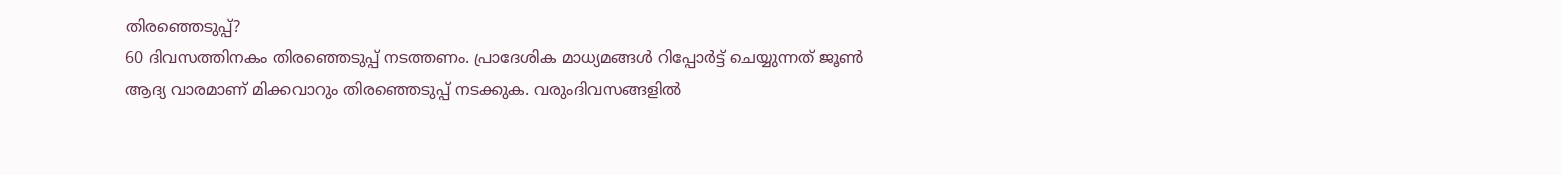തിരഞ്ഞെടുപ്പ്?
60 ദിവസത്തിനകം തിരഞ്ഞെടുപ്പ് നടത്തണം. പ്രാദേശിക മാധ്യമങ്ങൾ റിപ്പോർട്ട് ചെയ്യുന്നത് ജൂൺ ആദ്യ വാരമാണ് മിക്കവാറും തിരഞ്ഞെടുപ്പ് നടക്കുക. വരുംദിവസങ്ങളിൽ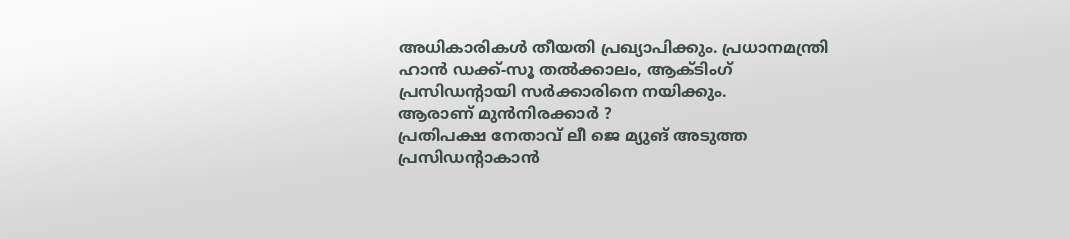അധികാരികൾ തീയതി പ്രഖ്യാപിക്കും. പ്രധാനമന്ത്രി ഹാൻ ഡക്ക്-സൂ തൽക്കാലം, ആക്ടിംഗ് പ്രസിഡന്റായി സർക്കാരിനെ നയിക്കും.
ആരാണ് മുൻനിരക്കാർ ?
പ്രതിപക്ഷ നേതാവ് ലീ ജെ മ്യുങ് അടുത്ത പ്രസിഡന്റാകാൻ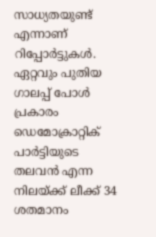സാധ്യതയുണ്ട് എന്നാണ് റിപ്പോർട്ടുകൾ. ഏറ്റവും പുതിയ ഗാലപ്പ് പോൾ പ്രകാരം ഡെമോക്രാറ്റിക് പാർട്ടിയുടെ തലവൻ എന്ന നിലയ്ക്ക് ലീക്ക് 34 ശതമാനം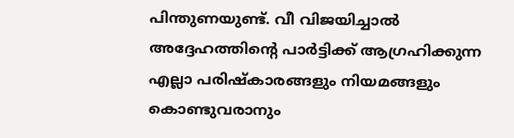പിന്തുണയുണ്ട്. വീ വിജയിച്ചാൽ അദ്ദേഹത്തിന്റെ പാർട്ടിക്ക് ആഗ്രഹിക്കുന്ന എല്ലാ പരിഷ്കാരങ്ങളും നിയമങ്ങളും കൊണ്ടുവരാനും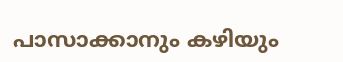പാസാക്കാനും കഴിയും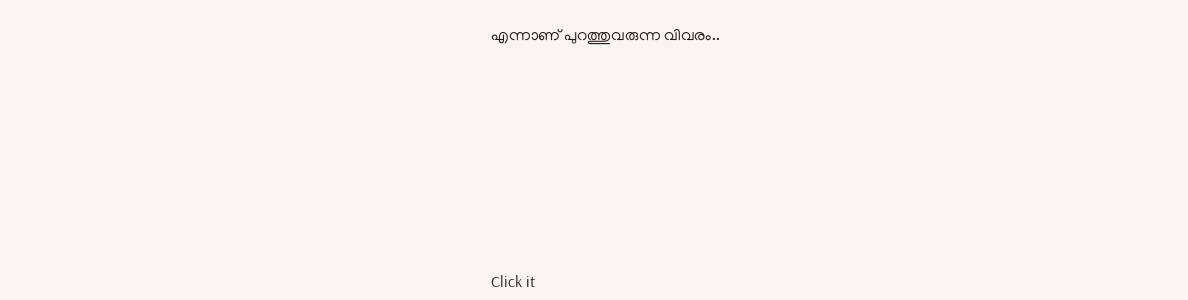എന്നാണ് പുറത്തുവരുന്ന വിവരം..












Click it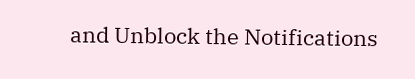and Unblock the Notifications